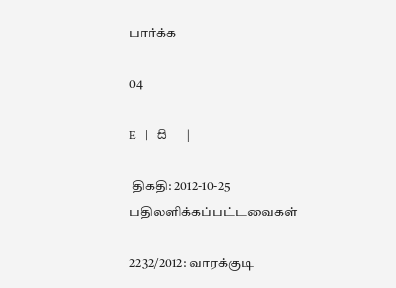பார்க்க

04

E   |   සි   |

 திகதி: 2012-10-25   பதிலளிக்கப்பட்டவைகள்

2232/2012: வாரக்குடி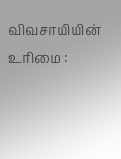விவசாயியின் உரிமை :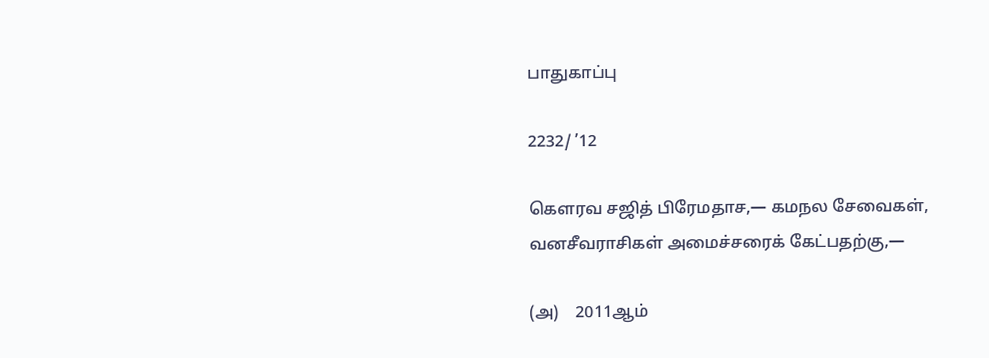பாதுகாப்பு

2232/ ’12

கெளரவ சஜித் பிரேமதாச,— கமநல சேவைகள், வனசீவராசிகள் அமைச்சரைக் கேட்பதற்கு,—

(அ)    2011ஆம்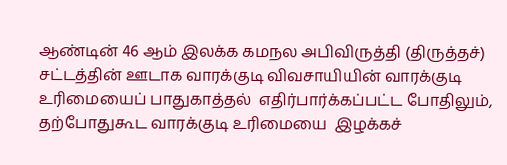ஆண்டின் 46 ஆம் இலக்க கமநல அபிவிருத்தி (திருத்தச்) சட்டத்தின் ஊடாக வாரக்குடி விவசாயியின் வாரக்குடி உரிமையைப் பாதுகாத்தல்  எதிர்பார்க்கப்பட்ட போதிலும், தற்போதுகூட வாரக்குடி உரிமையை  இழக்கச்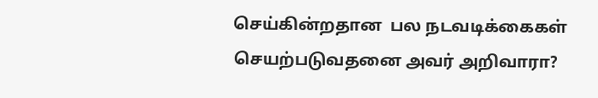செய்கின்றதான  பல நடவடிக்கைகள் செயற்படுவதனை அவர் அறிவாரா?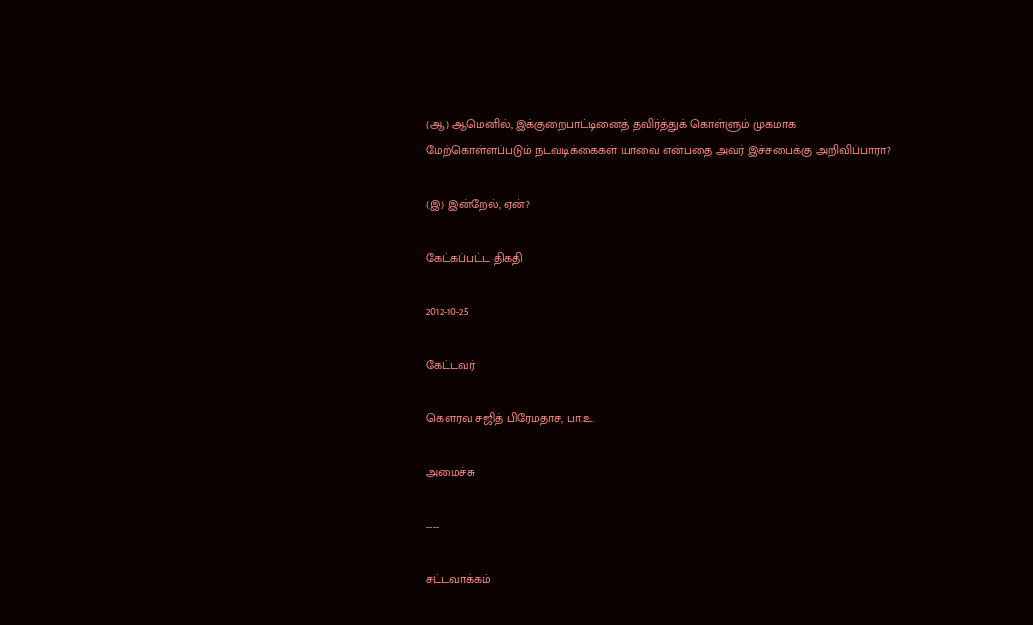(ஆ) ஆமெனில், இக்குறைபாட்டினைத் தவிர்த்துக் கொள்ளும் முகமாக மேற்கொள்ளப்படும் நடவடிக்கைகள் யாவை என்பதை அவர் இச்சபைக்கு அறிவிப்பாரா?

(இ) இன்றேல், ஏன்?

கேட்கப்பட்ட திகதி

2012-10-25

கேட்டவர்

கௌரவ சஜித் பிரேமதாச, பா.உ.

அமைச்சு

----

சட்டவாக்கம்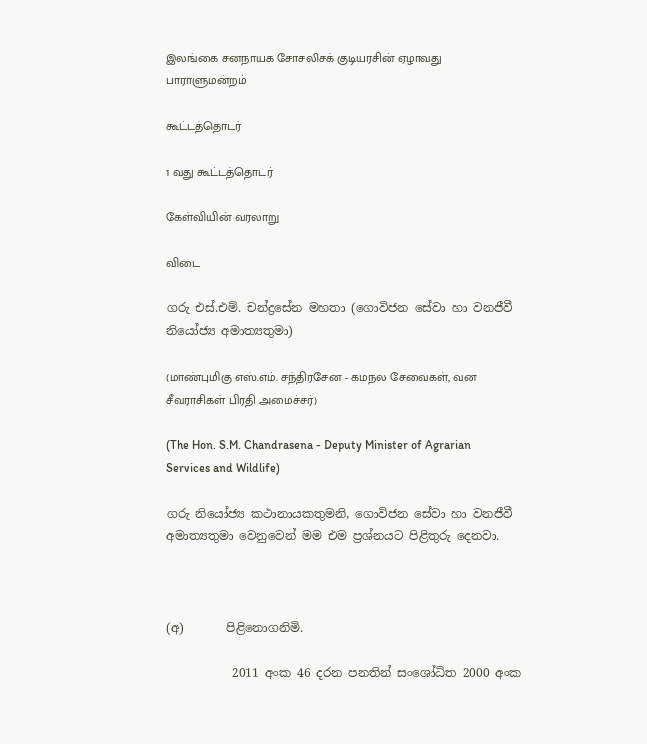இலங்கை சனநாயக சோசலிசக் குடியரசின் ஏழாவது பாராளுமன்றம்

கூட்டத்தொடர்

1 வது கூட்டத்தொடர்

கேள்வியின் வரலாறு

விடை

ගරු එස්.එම්. චන්ද්‍රසේන මහතා (ගොවිජන සේවා හා වනජීවී නියෝජ්‍ය අමාත්‍යතුමා)

(மாண்புமிகு எஸ்.எம். சந்திரசேன - கமநல சேவைகள், வன சீவராசிகள் பிரதி அமைச்சர்)

(The Hon. S.M. Chandrasena - Deputy Minister of Agrarian Services and Wildlife)

ගරු නියෝජ්‍ය කථානායකතුමනි, ගොවිජන සේවා හා වනජීවී අමාත්‍යතුමා වෙනුවෙන් මම එම ප්‍රශ්නයට පිළිතුරු දෙනවා.



(අ)       පිළිනොගනිමි.

           2011 අංක 46 දරන පනතින් සංශෝධිත 2000 අංක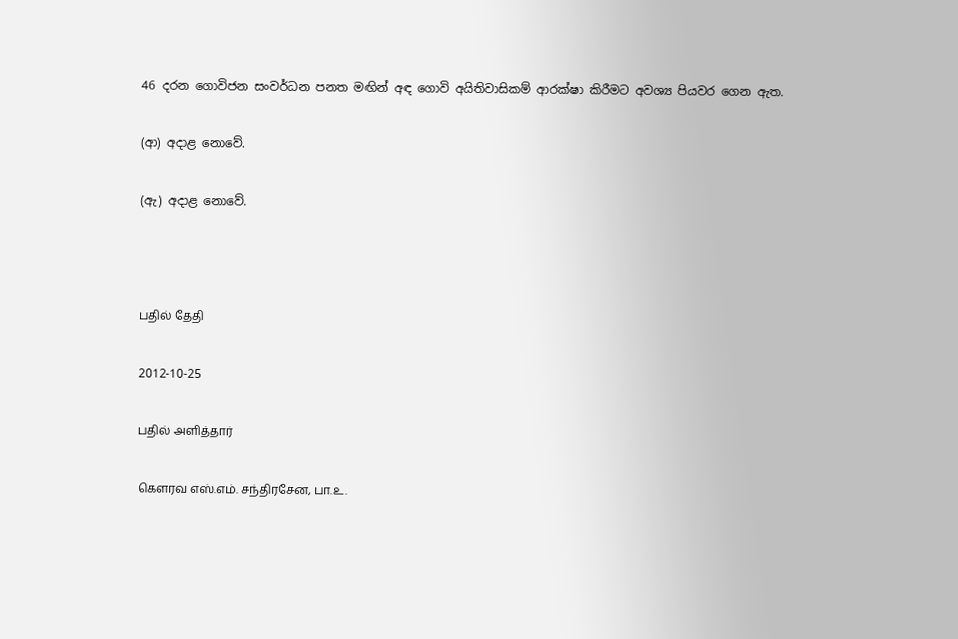46 දරන ගොවිජන සංවර්ධන පනත මඟින් අඳ ගොවි අයිතිවාසිකම් ආරක්ෂා කිරීමට අවශ්‍ය පියවර ගෙන ඇත.

(ආ) අදාළ නොවේ.

(ඇ) අදාළ නොවේ.



பதில் தேதி

2012-10-25

பதில் அளித்தார்

கௌரவ எஸ்.எம். சந்திரசேன, பா.உ.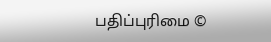பதிப்புரிமை ©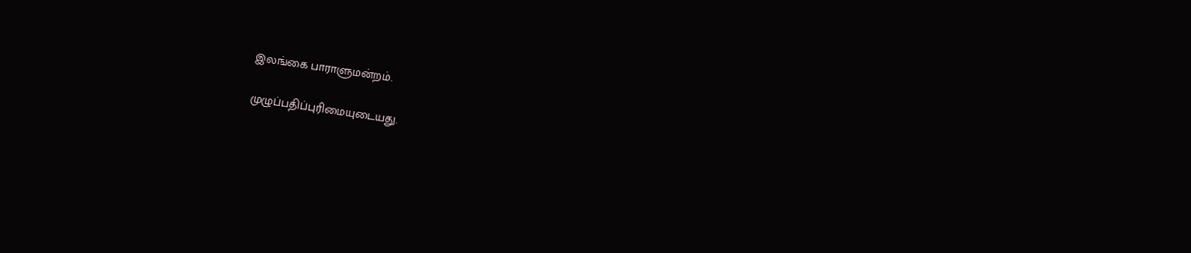இலங்கை பாராளுமன்றம்.

முழுப்பதிப்புரிமையுடையது.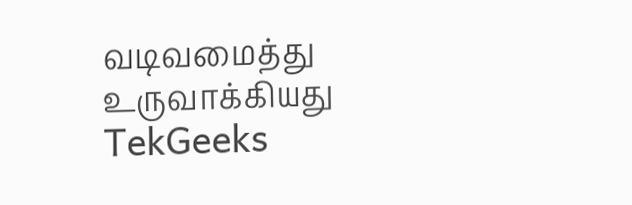வடிவமைத்து உருவாக்கியது  TekGeeks